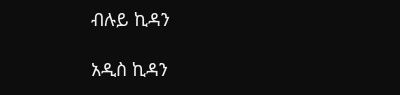ብሉይ ኪዳን

አዲስ ኪዳን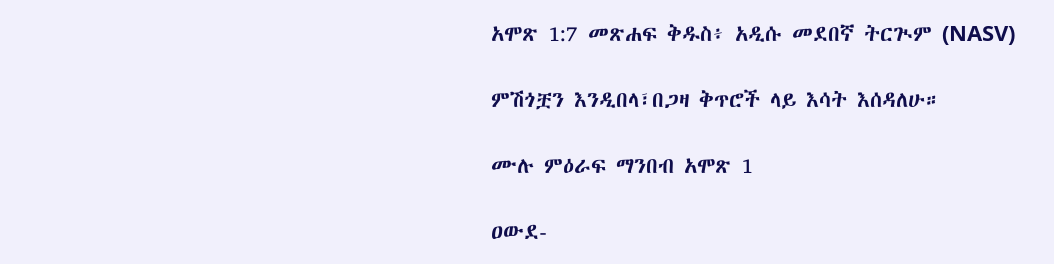አሞጽ 1:7 መጽሐፍ ቅዱስ፥ አዲሱ መደበኛ ትርጒም (NASV)

ምሽጎቿን እንዲበላ፣በጋዛ ቅጥሮች ላይ እሳት እሰዳለሁ።

ሙሉ ምዕራፍ ማንበብ አሞጽ 1

ዐውደ-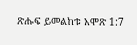ጽሑፍ ይመልከቱ አሞጽ 1:7